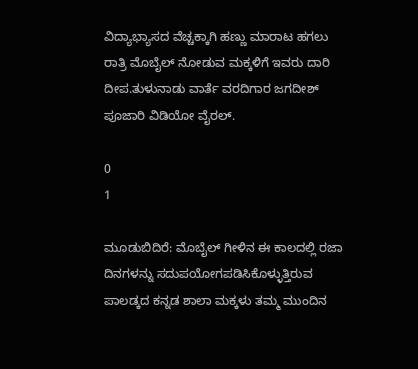ವಿದ್ಯಾಭ್ಯಾಸದ ವೆಚ್ಚಕ್ಕಾಗಿ ಹಣ್ಣು ಮಾರಾಟ ಹಗಲು ರಾತ್ರಿ ಮೊಬೈಲ್ ನೋಡುವ ಮಕ್ಕಳಿಗೆ ಇವರು ದಾರಿ ದೀಪ.ತುಳುನಾಡು ವಾರ್ತೆ ವರದಿಗಾರ ಜಗದೀಶ್ ಪೂಜಾರಿ ವಿಡಿಯೋ ವೈರಲ್.

0
1

ಮೂಡುಬಿದಿರೆ: ಮೊಬೈಲ್‌ ಗೀಳಿನ ಈ ಕಾಲದಲ್ಲಿ ರಜಾ ದಿನಗಳನ್ನು ಸದುಪಯೋಗಪಡಿಸಿಕೊಳ್ಳುತ್ತಿರುವ ಪಾಲಡ್ಕದ ಕನ್ನಡ ಶಾಲಾ ಮಕ್ಕಳು ತಮ್ಮ ಮುಂದಿನ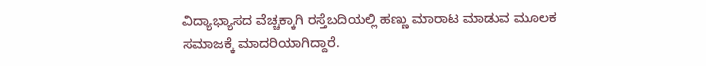ವಿದ್ಯಾಭ್ಯಾಸದ ವೆಚ್ಚಕ್ಕಾಗಿ ರಸ್ತೆಬದಿಯಲ್ಲಿ ಹಣ್ಣು ಮಾರಾಟ ಮಾಡುವ ಮೂಲಕ ಸಮಾಜಕ್ಕೆ ಮಾದರಿಯಾಗಿದ್ದಾರೆ.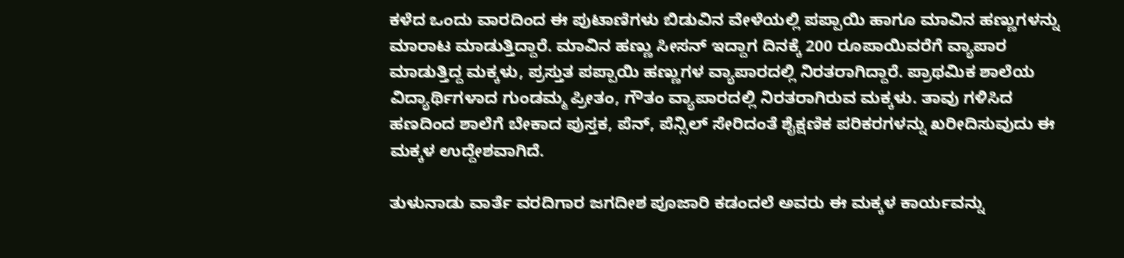ಕಳೆದ ಒಂದು ವಾರದಿಂದ ಈ ಪುಟಾಣಿಗಳು ಬಿಡುವಿನ ವೇಳೆಯಲ್ಲಿ ಪಪ್ಪಾಯಿ ಹಾಗೂ ಮಾವಿನ ಹಣ್ಣುಗಳನ್ನು ಮಾರಾಟ ಮಾಡುತ್ತಿದ್ದಾರೆ. ಮಾವಿನ ಹಣ್ಣು ಸೀಸನ್ ಇದ್ದಾಗ ದಿನಕ್ಕೆ 200 ರೂಪಾಯಿವರೆಗೆ ವ್ಯಾಪಾರ ಮಾಡುತ್ತಿದ್ದ ಮಕ್ಕಳು, ಪ್ರಸ್ತುತ ಪಪ್ಪಾಯಿ ಹಣ್ಣುಗಳ ವ್ಯಾಪಾರದಲ್ಲಿ ನಿರತರಾಗಿದ್ದಾರೆ. ಪ್ರಾಥಮಿಕ ಶಾಲೆಯ ವಿದ್ಯಾರ್ಥಿಗಳಾದ ಗುಂಡಮ್ಮ ಪ್ರೀತಂ, ಗೌತಂ ವ್ಯಾಪಾರದಲ್ಲಿ ನಿರತರಾಗಿರುವ ಮಕ್ಕಳು. ತಾವು ಗಳಿಸಿದ ಹಣದಿಂದ ಶಾಲೆಗೆ ಬೇಕಾದ ಪುಸ್ತಕ, ಪೆನ್, ಪೆನ್ಸಿಲ್ ಸೇರಿದಂತೆ ಶೈಕ್ಷಣಿಕ ಪರಿಕರಗಳನ್ನು ಖರೀದಿಸುವುದು ಈ ಮಕ್ಕಳ ಉದ್ದೇಶವಾಗಿದೆ.

ತುಳುನಾಡು ವಾರ್ತೆ ವರದಿಗಾರ ಜಗದೀಶ ಪೂಜಾರಿ ಕಡಂದಲೆ ಅವರು ಈ ಮಕ್ಕಳ ಕಾರ್ಯವನ್ನು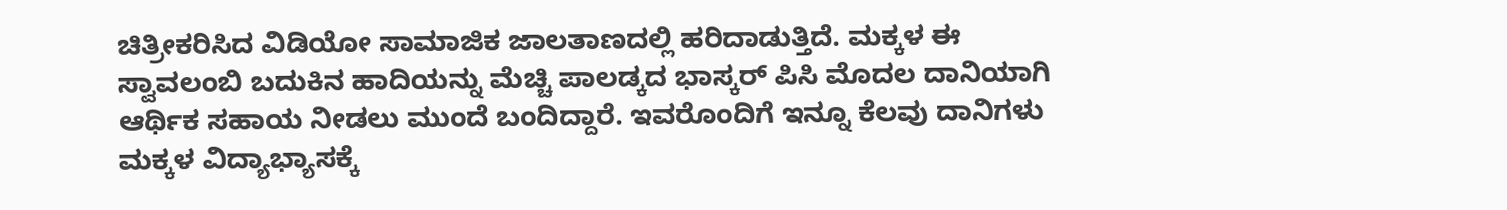ಚಿತ್ರೀಕರಿಸಿದ ವಿಡಿಯೋ ಸಾಮಾಜಿಕ ಜಾಲತಾಣದಲ್ಲಿ ಹರಿದಾಡುತ್ತಿದೆ. ಮಕ್ಕಳ ಈ ಸ್ವಾವಲಂಬಿ ಬದುಕಿನ ಹಾದಿಯನ್ನು ಮೆಚ್ಚಿ ಪಾಲಡ್ಕದ ಭಾಸ್ಕರ್ ಪಿಸಿ ಮೊದಲ ದಾನಿಯಾಗಿ ಆರ್ಥಿಕ ಸಹಾಯ ನೀಡಲು ಮುಂದೆ ಬಂದಿದ್ದಾರೆ. ಇವರೊಂದಿಗೆ ಇನ್ನೂ ಕೆಲವು ದಾನಿಗಳು ಮಕ್ಕಳ ವಿದ್ಯಾಭ್ಯಾಸಕ್ಕೆ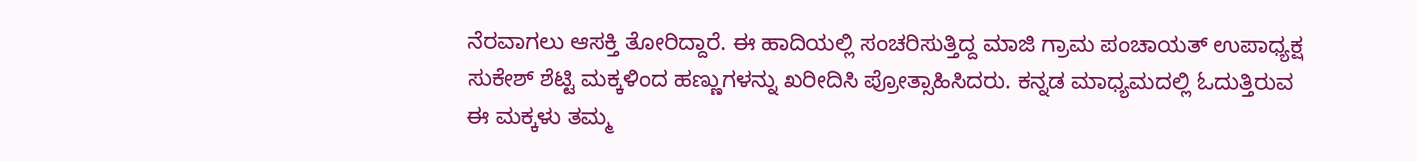ನೆರವಾಗಲು ಆಸಕ್ತಿ ತೋರಿದ್ದಾರೆ. ಈ ಹಾದಿಯಲ್ಲಿ ಸಂಚರಿಸುತ್ತಿದ್ದ ಮಾಜಿ ಗ್ರಾಮ ಪಂಚಾಯತ್ ಉಪಾಧ್ಯಕ್ಷ ಸುಕೇಶ್ ಶೆಟ್ಟಿ ಮಕ್ಕಳಿಂದ ಹಣ್ಣುಗಳನ್ನು ಖರೀದಿಸಿ ಪ್ರೋತ್ಸಾಹಿಸಿದರು. ಕನ್ನಡ ಮಾಧ್ಯಮದಲ್ಲಿ ಓದುತ್ತಿರುವ ಈ ಮಕ್ಕಳು ತಮ್ಮ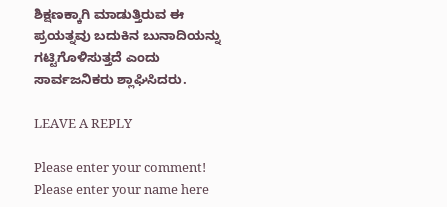ಶಿಕ್ಷಣಕ್ಕಾಗಿ ಮಾಡುತ್ತಿರುವ ಈ ಪ್ರಯತ್ನವು ಬದುಕಿನ ಬುನಾದಿಯನ್ನು ಗಟ್ಟಿಗೊಳಿಸುತ್ತದೆ ಎಂದು ಸಾರ್ವಜನಿಕರು ಶ್ಲಾಘಿಸಿದರು.

LEAVE A REPLY

Please enter your comment!
Please enter your name here